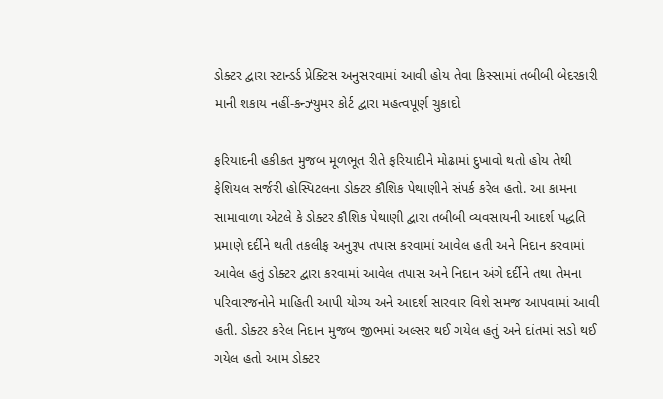ડોક્ટર દ્વારા સ્ટાન્ડર્ડ પ્રેક્ટિસ અનુસરવામાં આવી હોય તેવા કિસ્સામાં તબીબી બેદરકારી માની શકાય નહીં-કન્ઝ્યુમર કોર્ટ દ્વારા મહત્વપૂર્ણ ચુકાદો

ફરિયાદની હકીકત મુજબ મૂળભૂત રીતે ફરિયાદીને મોઢામાં દુખાવો થતો હોય તેથી ફેશિયલ સર્જરી હોસ્પિટલના ડોક્ટર કૌશિક પેથાણીને સંપર્ક કરેલ હતો. આ કામના સામાવાળા એટલે કે ડોક્ટર કૌશિક પેથાણી દ્વારા તબીબી વ્યવસાયની આદર્શ પદ્ધતિ પ્રમાણે દર્દીને થતી તકલીફ અનુરૂપ તપાસ કરવામાં આવેલ હતી અને નિદાન કરવામાં આવેલ હતું ડોક્ટર દ્વારા કરવામાં આવેલ તપાસ અને નિદાન અંગે દર્દીને તથા તેમના પરિવારજનોને માહિતી આપી યોગ્ય અને આદર્શ સારવાર વિશે સમજ આપવામાં આવી હતી. ડોક્ટર કરેલ નિદાન મુજબ જીભમાં અલ્સર થઈ ગયેલ હતું અને દાંતમાં સડો થઈ ગયેલ હતો આમ ડોક્ટર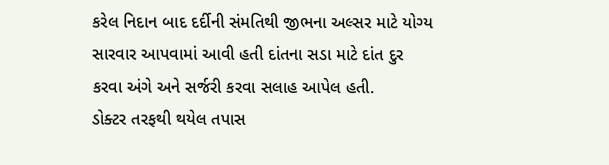કરેલ નિદાન બાદ દર્દીની સંમતિથી જીભના અલ્સર માટે યોગ્ય સારવાર આપવામાં આવી હતી દાંતના સડા માટે દાંત દુર કરવા અંગે અને સર્જરી કરવા સલાહ આપેલ હતી.
ડોક્ટર તરફથી થયેલ તપાસ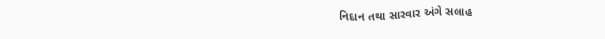નિદાન તથા સારવાર અંગે સલાહ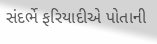સંદર્ભે ફરિયાદીએ પોતાની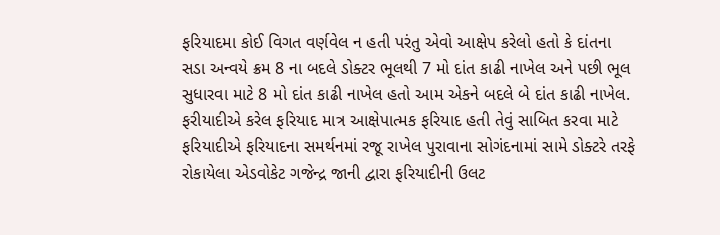ફરિયાદમા કોઈ વિગત વર્ણવેલ ન હતી પરંતુ એવો આક્ષેપ કરેલો હતો કે દાંતના સડા અન્વયે ક્રમ 8 ના બદલે ડોક્ટર ભૂલથી 7 મો દાંત કાઢી નાખેલ અને પછી ભૂલ સુધારવા માટે 8 મો દાંત કાઢી નાખેલ હતો આમ એકને બદલે બે દાંત કાઢી નાખેલ. ફરીયાદીએ કરેલ ફરિયાદ માત્ર આક્ષેપાત્મક ફરિયાદ હતી તેવું સાબિત કરવા માટે ફરિયાદીએ ફરિયાદના સમર્થનમાં રજૂ રાખેલ પુરાવાના સોગંદનામાં સામે ડોક્ટરે તરફે રોકાયેલા એડવોકેટ ગજેન્દ્ર જાની દ્વારા ફરિયાદીની ઉલટ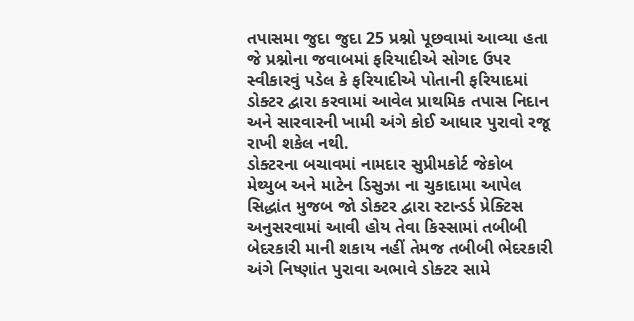તપાસમા જુદા જુદા 25 પ્રશ્નો પૂછવામાં આવ્યા હતા જે પ્રશ્નોના જવાબમાં ફરિયાદીએ સોગદ ઉપર સ્વીકારવું પડેલ કે ફરિયાદીએ પોતાની ફરિયાદમાં ડોક્ટર દ્વારા કરવામાં આવેલ પ્રાથમિક તપાસ નિદાન અને સારવારની ખામી અંગે કોઈ આધાર પુરાવો રજૂ રાખી શકેલ નથી.
ડોક્ટરના બચાવમાં નામદાર સુપ્રીમકોર્ટ જેકોબ મેથ્યુબ અને માટેન ડિસુઝા ના ચુકાદામા આપેલ સિદ્ધાંત મુજબ જો ડોક્ટર દ્વારા સ્ટાન્ડર્ડ પ્રેક્ટિસ અનુસરવામાં આવી હોય તેવા કિસ્સામાં તબીબી બેદરકારી માની શકાય નહીં તેમજ તબીબી ભેદરકારી અંગે નિષ્ણાંત પુરાવા અભાવે ડોક્ટર સામે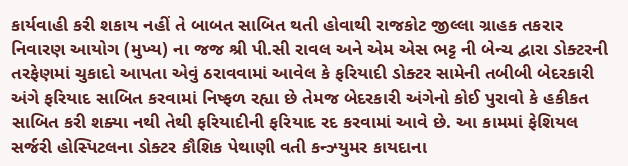કાર્યવાહી કરી શકાય નહીં તે બાબત સાબિત થતી હોવાથી રાજકોટ જીલ્લા ગ્રાહક તકરાર નિવારણ આયોગ (મુખ્ય) ના જજ શ્રી પી.સી રાવલ અને એમ એસ ભટ્ટ ની બેન્ચ દ્વારા ડોક્ટરની તરફેણમાં ચુકાદો આપતા એવું ઠરાવવામાં આવેલ કે ફરિયાદી ડોક્ટર સામેની તબીબી બેદરકારી અંગે ફરિયાદ સાબિત કરવામાં નિષ્ફળ રહ્યા છે તેમજ બેદરકારી અંગેનો કોઈ પુરાવો કે હકીકત સાબિત કરી શક્યા નથી તેથી ફરિયાદીની ફરિયાદ રદ કરવામાં આવે છે. આ કામમાં ફેશિયલ સર્જરી હોસ્પિટલના ડોક્ટર કૌશિક પેથાણી વતી કન્ઝ્યુમર કાયદાના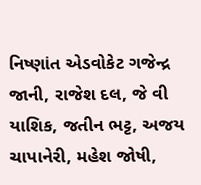નિષ્ણાંત એડવોકેટ ગજેન્દ્ર જાની, રાજેશ દલ, જે વી યાશિક, જતીન ભટ્ટ, અજય ચાપાનેરી, મહેશ જોષી,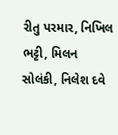રીતુ પરમાર, નિખિલ ભટ્ટી, મિલન સોલંકી, નિલેશ દવે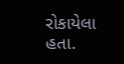રોકાયેલા હતા.